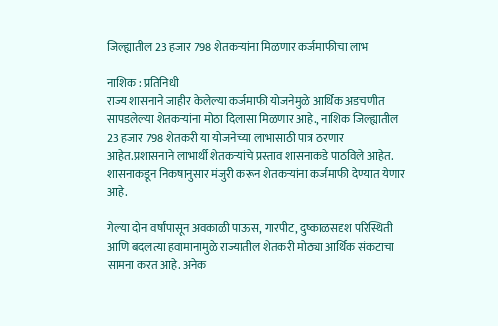जिल्ह्यातील 23 हजार 798 शेतकर्‍यांना मिळणार कर्जमाफीचा लाभ

नाशिक : प्रतिनिधी
राज्य शासनाने जाहीर केलेल्या कर्जमाफी योजनेमुळे आर्थिक अडचणीत सापडलेल्या शेतकर्‍यांना मोठा दिलासा मिळणार आहे., नाशिक जिल्ह्यातील 23 हजार 798 शेतकरी या योजनेच्या लाभासाठी पात्र ठरणार आहेत.प्रशासनाने लाभार्थी शेतकर्‍यांचे प्रस्ताव शासनाकडे पाठविले आहेत. शासनाकडून निकषानुसार मंजुरी करून शेतकर्‍यांना कर्जमाफी देण्यात येणार आहे.

गेल्या दोन वर्षांपासून अवकाळी पाऊस, गारपीट, दुष्काळसदृश परिस्थिती आणि बदलत्या हवामानामुळे राज्यातील शेतकरी मोठ्या आर्थिक संकटाचा सामना करत आहे. अनेक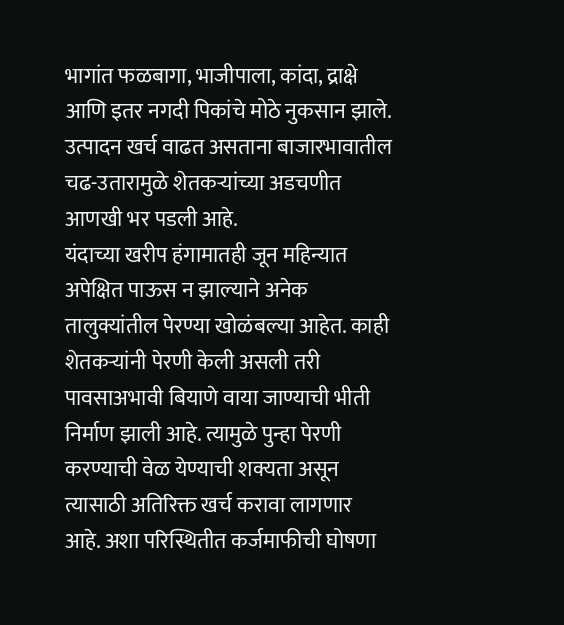भागांत फळबागा, भाजीपाला, कांदा, द्राक्षे आणि इतर नगदी पिकांचे मोठे नुकसान झाले. उत्पादन खर्च वाढत असताना बाजारभावातील चढ-उतारामुळे शेतकर्‍यांच्या अडचणीत आणखी भर पडली आहे.
यंदाच्या खरीप हंगामातही जून महिन्यात अपेक्षित पाऊस न झाल्याने अनेक तालुक्यांतील पेरण्या खोळंबल्या आहेत. काही शेतकर्‍यांनी पेरणी केली असली तरी पावसाअभावी बियाणे वाया जाण्याची भीती निर्माण झाली आहे. त्यामुळे पुन्हा पेरणी करण्याची वेळ येण्याची शक्यता असून त्यासाठी अतिरिक्त खर्च करावा लागणार आहे. अशा परिस्थितीत कर्जमाफीची घोषणा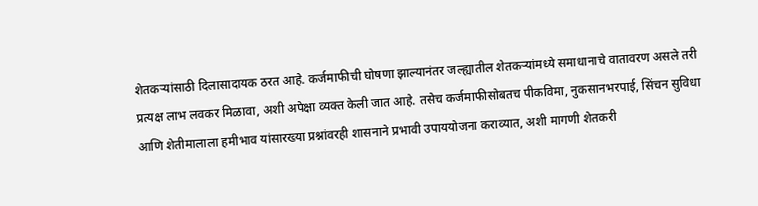शेतकर्‍यांसाठी दिलासादायक ठरत आहे. कर्जमाफीची घोषणा झाल्यानंतर जल्ह्यातील शेतकर्‍यांमध्ये समाधानाचे वातावरण असले तरी प्रत्यक्ष लाभ लवकर मिळावा, अशी अपेक्षा व्यक्त केली जात आहे. तसेच कर्जमाफीसोबतच पीकविमा, नुकसानभरपाई, सिंचन सुविधा आणि शेतीमालाला हमीभाव यांसारख्या प्रश्नांवरही शासनाने प्रभावी उपाययोजना कराव्यात, अशी मागणी शेतकरी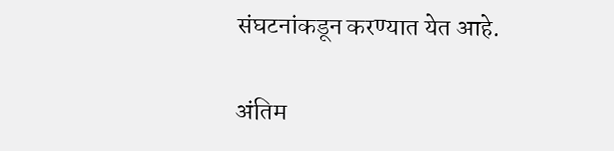संघटनांकडून करण्यात येत आहे.

अंतिम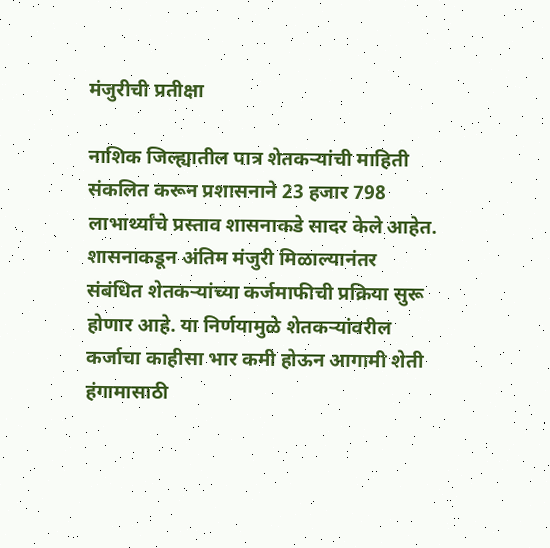मंजुरीची प्रतीक्षा

नाशिक जिल्ह्यातील पात्र शेतकर्‍यांची माहिती संकलित करून प्रशासनाने 23 हजार 798 लाभार्थ्यांचे प्रस्ताव शासनाकडे सादर केले आहेत. शासनाकडून अंतिम मंजुरी मिळाल्यानंतर संबंधित शेतकर्‍यांच्या कर्जमाफीची प्रक्रिया सुरू होणार आहे. या निर्णयामुळे शेतकर्‍यांवरील कर्जाचा काहीसा भार कमी होऊन आगामी शेती हंगामासाठी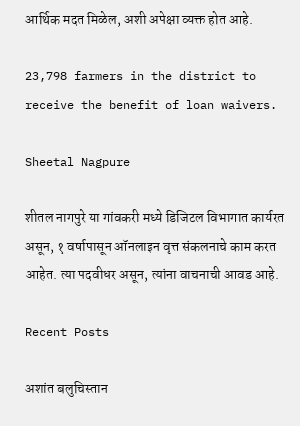आर्थिक मदत मिळेल, अशी अपेक्षा व्यक्त होत आहे.

23,798 farmers in the district to receive the benefit of loan waivers.

Sheetal Nagpure

शीतल नागपुरे या गांवकरी मध्ये डिजिटल विभागात कार्यरत असून, १ वर्षापासून ऑनलाइन वृत्त संकलनाचे काम करत आहेत. त्या पदवीधर असून, त्यांना वाचनाची आवड आहे.

Recent Posts

अशांत बलुचिस्तान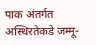पाक अंतर्गत अस्थिरतेकडे जम्मू-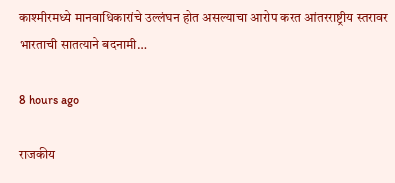काश्मीरमध्ये मानवाधिकारांचे उल्लंघन होत असल्याचा आरोप करत आंतरराष्ट्रीय स्तरावर भारताची सातत्याने बदनामी…

8 hours ago

राजकीय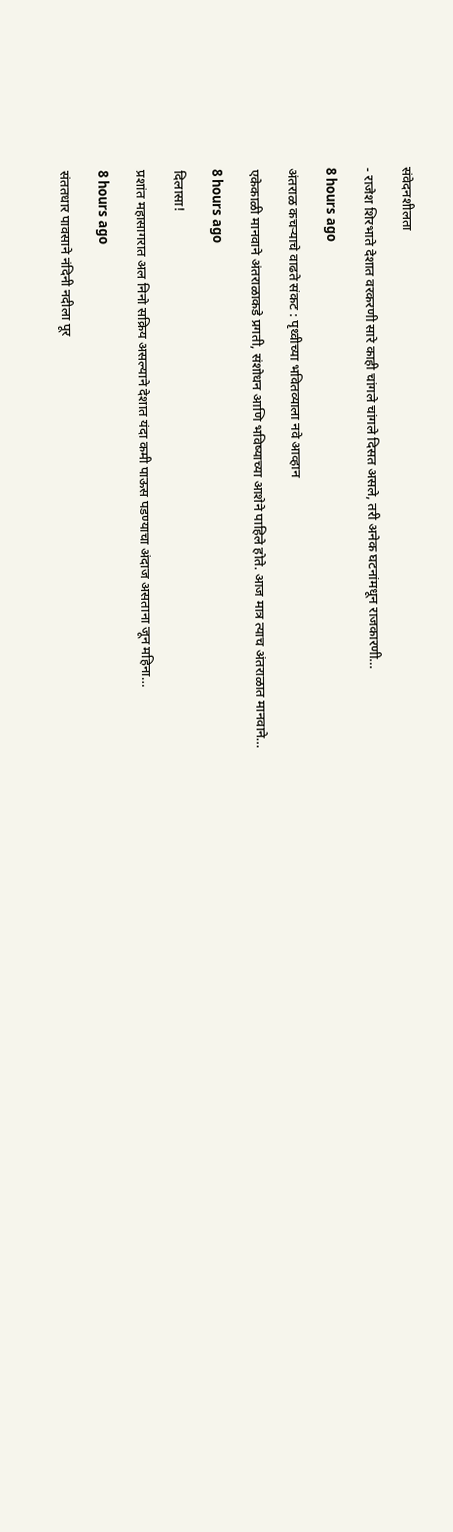संवेदनशीलता

- राजेश शिरभाते देशात वरकरणी सारे काही चांगले चांगले दिसत असले, तरी अनेक घटनांमधून राजकारणी…

8 hours ago

अंतराळ कचर्‍याचे वाढते संकट : पृथ्वीच्या भवितव्याला नवे आव्हान

एकेकाळी मानवाने अंतराळाकडे प्रगती, संशोधन आणि भविष्याच्या आशेने पाहिले होते. आज मात्र त्याच अंतराळात मानवाने…

8 hours ago

दिलासा!

प्रशांत महासागरात अल निनो सक्रिय असल्याने देशात यंदा कमी पाऊस पडण्याचा अंदाज असताना जून महिना…

8 hours ago

संततधार पावसाने नंदिनी नदीला पूर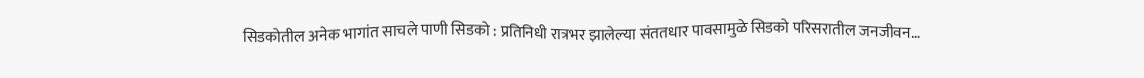सिडकोतील अनेक भागांत साचले पाणी सिडको : प्रतिनिधी रात्रभर झालेल्या संततधार पावसामुळे सिडको परिसरातील जनजीवन…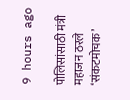9 hours ago

पोलिसांसाठी मंत्री महाजन ठरले ‘संकटमोचक’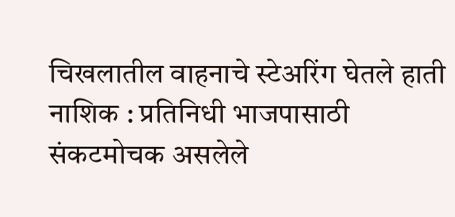चिखलातील वाहनाचे स्टेअरिंग घेतले हाती नाशिक : प्रतिनिधी भाजपासाठी संकटमोचक असलेले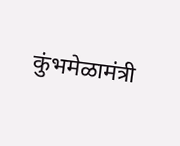कुंभमेळामंत्री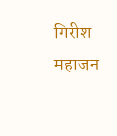गिरीश महाजन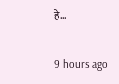हे…

9 hours ago